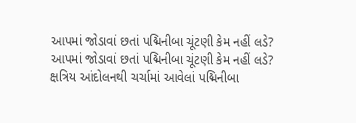આપમાં જોડાવાં છતાં પદ્મિનીબા ચૂંટણી કેમ નહીં લડે?
આપમાં જોડાવાં છતાં પદ્મિનીબા ચૂંટણી કેમ નહીં લડે?
ક્ષત્રિય આંદોલનથી ચર્ચામાં આવેલાં પદ્મિનીબા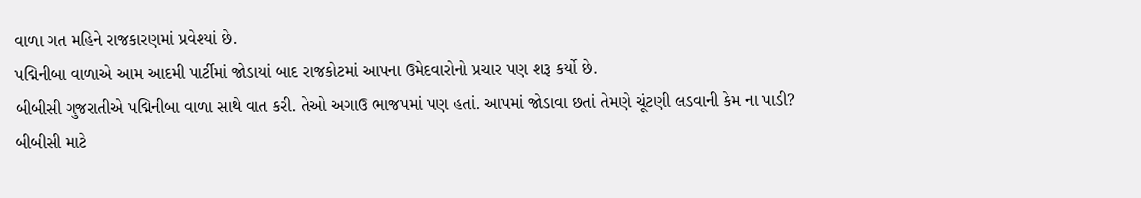વાળા ગત મહિને રાજકારણમાં પ્રવેશ્યાં છે.
પદ્મિનીબા વાળાએ આમ આદમી પાર્ટીમાં જોડાયાં બાદ રાજકોટમાં આપના ઉમેદવારોનો પ્રચાર પણ શરૂ કર્યો છે.
બીબીસી ગુજરાતીએ પદ્મિનીબા વાળા સાથે વાત કરી. તેઓ અગાઉ ભાજપમાં પણ હતાં. આપમાં જોડાવા છતાં તેમણે ચૂંટણી લડવાની કેમ ના પાડી?
બીબીસી માટે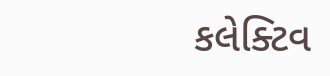કલેક્ટિવ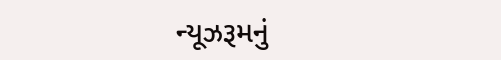ન્યૂઝરૂમનું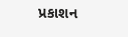પ્રકાશન